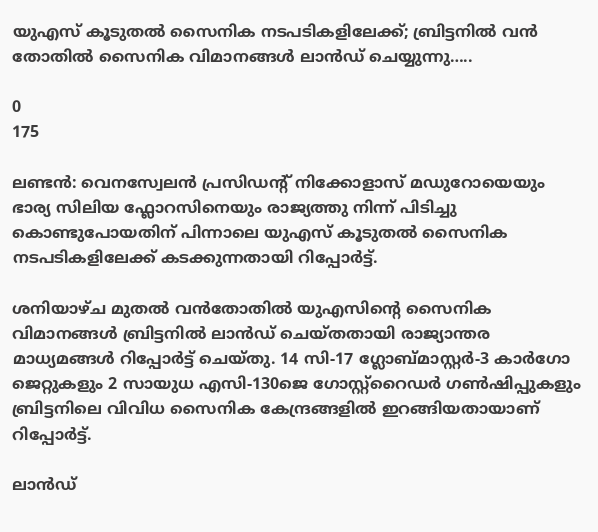യുഎസ് കൂടുതൽ സൈനിക നടപടികളിലേക്ക്; ബ്രിട്ടനിൽ വൻ തോതിൽ സൈനിക വിമാനങ്ങൾ ലാൻഡ് ചെയ്യുന്നു…..

0
175

ലണ്ടൻ: വെനസ്വേലൻ പ്രസിഡന്റ് നിക്കോളാസ് മഡുറോയെയും ഭാര്യ സിലിയ ഫ്ലോറസിനെയും രാജ്യത്തു നിന്ന് പിടിച്ചു കൊണ്ടുപോയതിന് പിന്നാലെ യുഎസ് കൂടുതൽ സൈനിക നടപടികളിലേക്ക് കടക്കുന്നതായി റിപ്പോർട്ട്.

ശനിയാഴ്ച മുതൽ വൻതോതിൽ യുഎസിന്റെ സൈനിക വിമാനങ്ങൾ ബ്രിട്ടനിൽ ലാൻഡ് ചെയ്തതായി രാജ്യാന്തര മാധ്യമങ്ങൾ റിപ്പോർട്ട് ചെയ്തു. 14 സി-17 ഗ്ലോബ്മാസ്റ്റർ-3 കാർഗോ ജെറ്റുകളും 2 സായുധ എസി-130ജെ ഗോസ്റ്റ്‌റൈഡർ ഗൺഷിപ്പുകളും ബ്രിട്ടനിലെ വിവിധ സൈനിക കേന്ദ്രങ്ങളിൽ ഇറങ്ങിയതായാണ് റിപ്പോർട്ട്.

ലാൻഡ്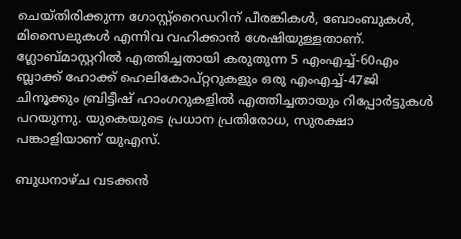ചെയ്തിരിക്കുന്ന ഗോസ്റ്റ്‌റൈഡറിന് പീരങ്കികൾ, ബോംബുകൾ, മിസൈലുകൾ എന്നിവ വഹിക്കാൻ ശേഷിയുള്ളതാണ്. ഗ്ലോബ്മാസ്റ്ററിൽ എത്തിച്ചതായി കരുതുന്ന 5 എംഎച്ച്-60എം ബ്ലാക്ക് ഹോക്ക് ഹെലികോപ്റ്ററുകളും ഒരു എംഎച്ച്-47ജി ചിനൂക്കും ബ്രിട്ടീഷ് ഹാംഗറുകളിൽ എത്തിച്ചതായും റിപ്പോർട്ടുകൾ പറയുന്നു. യുകെയുടെ പ്രധാന പ്രതിരോധ, സുരക്ഷാ പങ്കാളിയാണ് യുഎസ്.

ബുധനാഴ്ച വടക്കൻ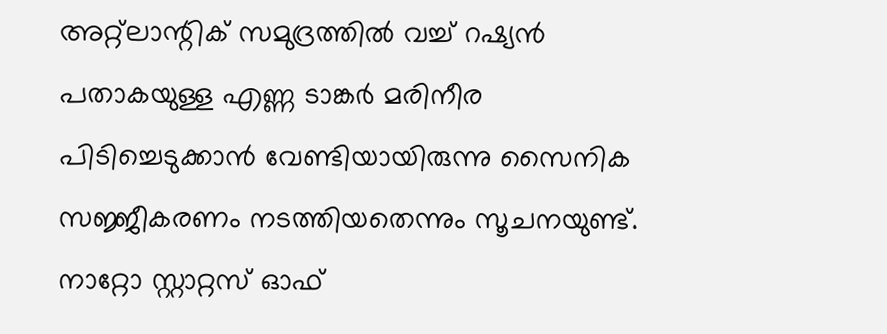അറ്റ്ലാന്റിക് സമുദ്രത്തിൽ വച്ച് റഷ്യൻ പതാകയുള്ള എണ്ണ ടാങ്കർ മരിനീര പിടിച്ചെടുക്കാൻ വേണ്ടിയായിരുന്നു സൈനിക സജ്ജീകരണം നടത്തിയതെന്നും സൂചനയുണ്ട്. നാറ്റോ സ്റ്റാറ്റസ് ഓഫ്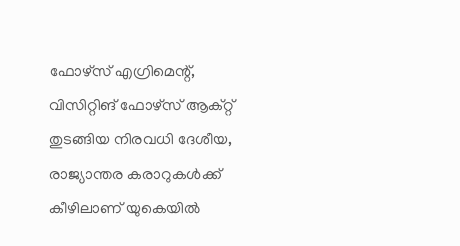ഫോഴ്‌സ് എഗ്രിമെന്റ്, വിസിറ്റിങ് ഫോഴ്‌സ് ആക്റ്റ് തുടങ്ങിയ നിരവധി ദേശീയ, രാജ്യാന്തര കരാറുകൾക്ക് കീഴിലാണ് യുകെയിൽ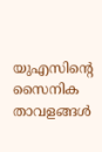യുഎസിന്റെ സൈനിക താവളങ്ങൾ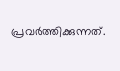പ്രവർത്തിക്കുന്നത്.